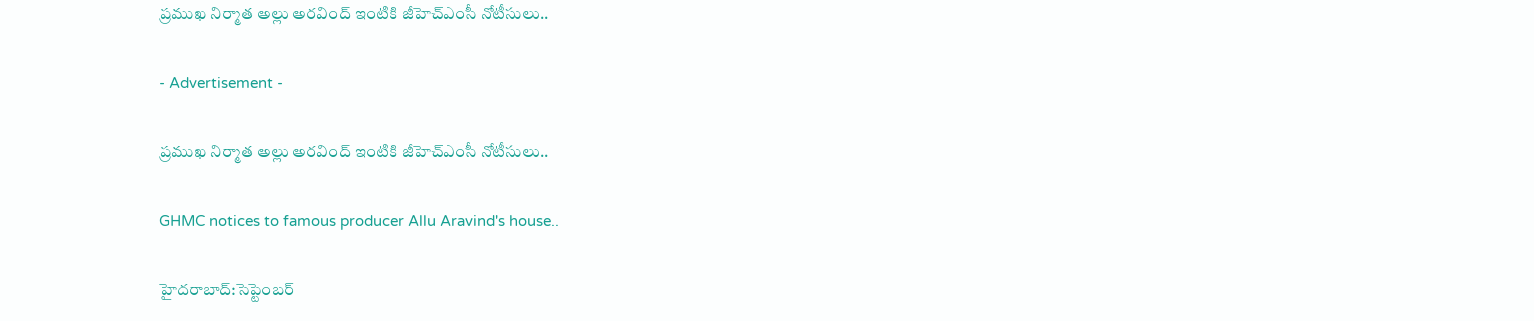ప్రముఖ నిర్మాత అల్లు అరవింద్‌ ఇంటికి జీహెచ్‌ఎంసీ నోటీసులు..

- Advertisement -

ప్రముఖ నిర్మాత అల్లు అరవింద్‌ ఇంటికి జీహెచ్‌ఎంసీ నోటీసులు..

GHMC notices to famous producer Allu Aravind's house..

హైదరాబాద్:సెప్టెంబర్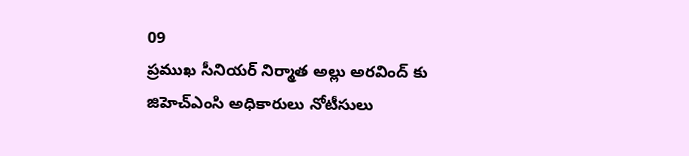09
ప్రముఖ సీనియర్ నిర్మాత అల్లు అరవింద్ కు జిహెచ్ఎంసి అధికారులు నోటీసులు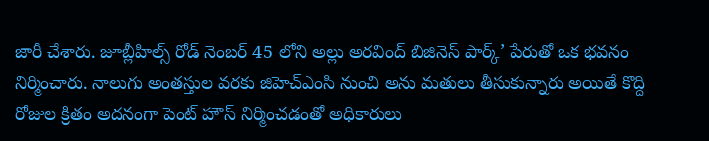జారీ చేశారు. జూబ్లీహిల్స్ రోడ్ నెంబర్ 45 లోని అల్లు అరవింద్ బిజినెస్ పార్క్‌’ పేరుతో ఒక భవనం నిర్మించారు. నాలుగు అంతస్తుల వరకు జిహెచ్ఎంసి నుంచి అను మతులు తీసుకున్నారు అయితే కొద్ది రోజుల క్రితం అదనంగా పెంట్ హౌస్ నిర్మించడంతో అధికారులు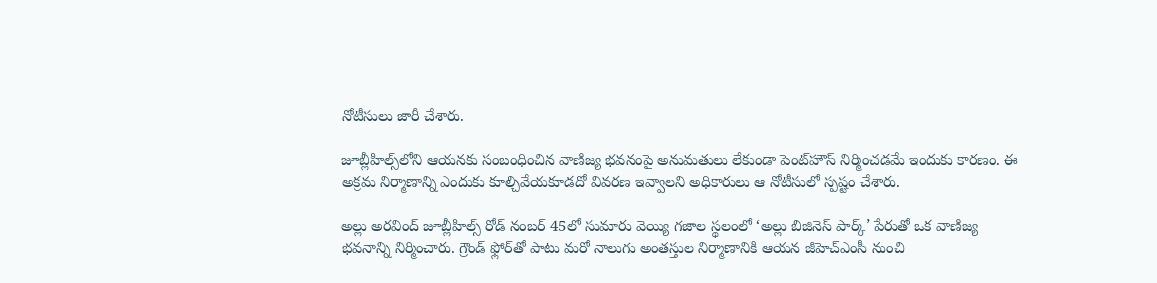నోటీసులు జారీ చేశారు.

జూబ్లీహిల్స్‌లోని ఆయనకు సంబంధించిన వాణిజ్య భవనంపై అనుమతులు లేకుండా పెంట్‌హౌస్ నిర్మించడమే ఇందుకు కారణం. ఈ అక్రమ నిర్మాణాన్ని ఎందుకు కూల్చివేయకూడదో వివరణ ఇవ్వాలని అధికారులు ఆ నోటీసులో స్పష్టం చేశారు.

అల్లు అరవింద్ జూబ్లీహిల్స్ రోడ్ నంబర్ 45లో సుమారు వెయ్యి గజాల స్థలంలో ‘అల్లు బిజినెస్ పార్క్’ పేరుతో ఒక వాణిజ్య భవనాన్ని నిర్మించారు. గ్రౌండ్ ఫ్లోర్‌తో పాటు మరో నాలుగు అంతస్తుల నిర్మాణానికి ఆయన జీహెచ్‌ఎంసీ నుంచి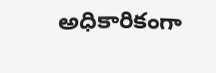అధికారికంగా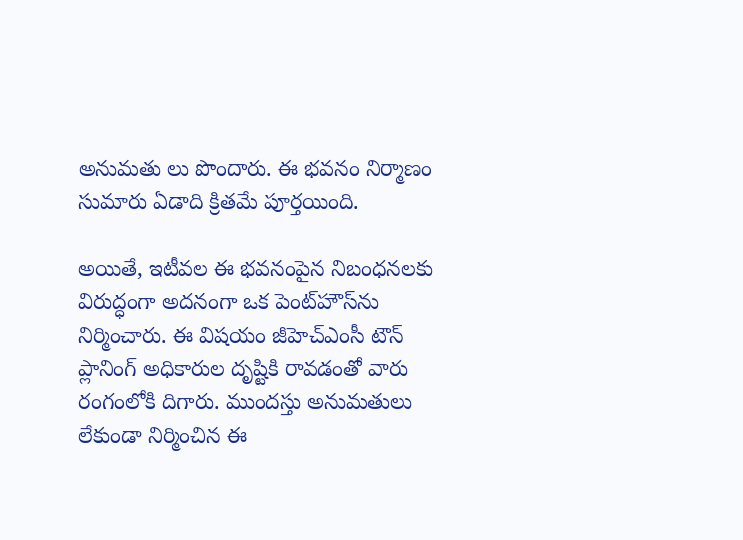అనుమతు లు పొందారు. ఈ భవనం నిర్మాణం సుమారు ఏడాది క్రితమే పూర్తయింది.

అయితే, ఇటీవల ఈ భవనంపైన నిబంధనలకు విరుద్ధంగా అదనంగా ఒక పెంట్‌హౌస్‌ను నిర్మించారు. ఈ విషయం జీహెచ్‌ఎంసీ టౌన్ ప్లానింగ్ అధికారుల దృష్టికి రావడంతో వారు రంగంలోకి దిగారు. ముందస్తు అనుమతులు లేకుండా నిర్మించిన ఈ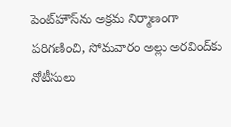పెంట్‌హౌస్‌ను అక్రమ నిర్మాణంగా పరిగణించి, సోమవారం అల్లు అరవింద్‌కు నోటీసులు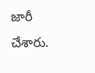జారీ చేశారు.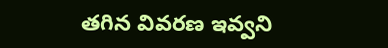తగిన వివరణ ఇవ్వని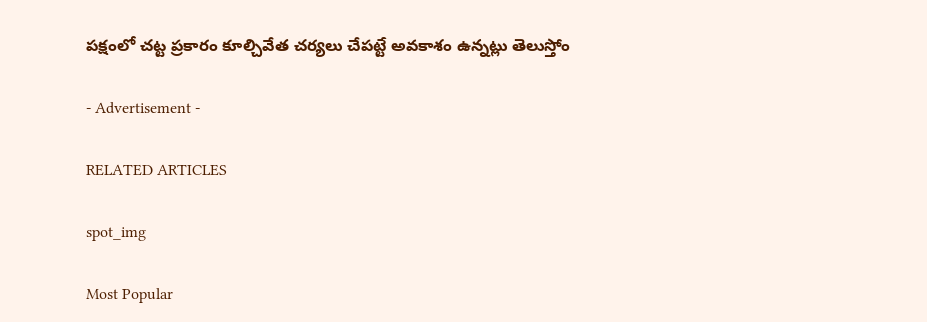పక్షంలో చట్ట ప్రకారం కూల్చివేత చర్యలు చేపట్టే అవకాశం ఉన్నట్లు తెలుస్తోం

- Advertisement -

RELATED ARTICLES

spot_img

Most Popular